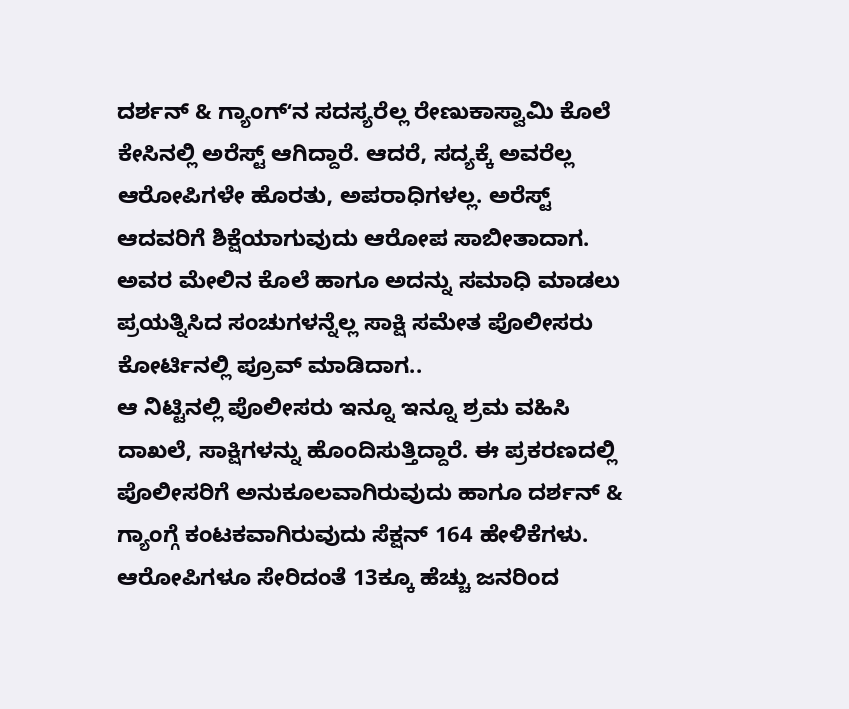ದರ್ಶನ್ & ಗ್ಯಾಂಗ್ʻನ ಸದಸ್ಯರೆಲ್ಲ ರೇಣುಕಾಸ್ವಾಮಿ ಕೊಲೆ ಕೇಸಿನಲ್ಲಿ ಅರೆಸ್ಟ್ ಆಗಿದ್ದಾರೆ. ಆದರೆ, ಸದ್ಯಕ್ಕೆ ಅವರೆಲ್ಲ ಆರೋಪಿಗಳೇ ಹೊರತು, ಅಪರಾಧಿಗಳಲ್ಲ. ಅರೆಸ್ಟ್ ಆದವರಿಗೆ ಶಿಕ್ಷೆಯಾಗುವುದು ಆರೋಪ ಸಾಬೀತಾದಾಗ. ಅವರ ಮೇಲಿನ ಕೊಲೆ ಹಾಗೂ ಅದನ್ನು ಸಮಾಧಿ ಮಾಡಲು ಪ್ರಯತ್ನಿಸಿದ ಸಂಚುಗಳನ್ನೆಲ್ಲ ಸಾಕ್ಷಿ ಸಮೇತ ಪೊಲೀಸರು ಕೋರ್ಟಿನಲ್ಲಿ ಪ್ರೂವ್ ಮಾಡಿದಾಗ..
ಆ ನಿಟ್ಟಿನಲ್ಲಿ ಪೊಲೀಸರು ಇನ್ನೂ ಇನ್ನೂ ಶ್ರಮ ವಹಿಸಿ ದಾಖಲೆ, ಸಾಕ್ಷಿಗಳನ್ನು ಹೊಂದಿಸುತ್ತಿದ್ದಾರೆ. ಈ ಪ್ರಕರಣದಲ್ಲಿ ಪೊಲೀಸರಿಗೆ ಅನುಕೂಲವಾಗಿರುವುದು ಹಾಗೂ ದರ್ಶನ್ & ಗ್ಯಾಂಗ್ಗೆ ಕಂಟಕವಾಗಿರುವುದು ಸೆಕ್ಷನ್ 164 ಹೇಳಿಕೆಗಳು. ಆರೋಪಿಗಳೂ ಸೇರಿದಂತೆ 13ಕ್ಕೂ ಹೆಚ್ಚು ಜನರಿಂದ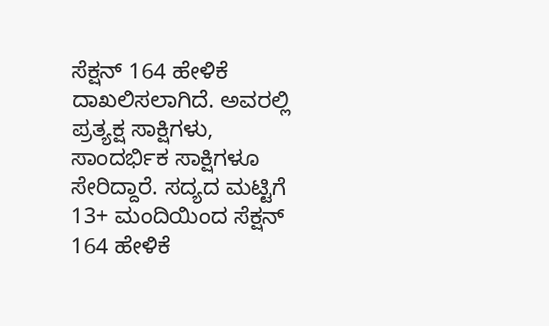ಸೆಕ್ಷನ್ 164 ಹೇಳಿಕೆ ದಾಖಲಿಸಲಾಗಿದೆ. ಅವರಲ್ಲಿ ಪ್ರತ್ಯಕ್ಷ ಸಾಕ್ಷಿಗಳು, ಸಾಂದರ್ಭಿಕ ಸಾಕ್ಷಿಗಳೂ ಸೇರಿದ್ದಾರೆ. ಸದ್ಯದ ಮಟ್ಟಿಗೆ 13+ ಮಂದಿಯಿಂದ ಸೆಕ್ಷನ್ 164 ಹೇಳಿಕೆ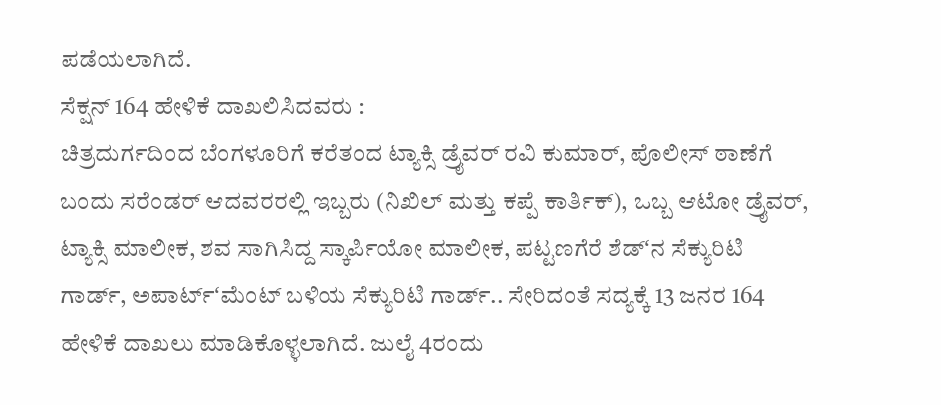ಪಡೆಯಲಾಗಿದೆ.
ಸೆಕ್ಷನ್ 164 ಹೇಳಿಕೆ ದಾಖಲಿಸಿದವರು :
ಚಿತ್ರದುರ್ಗದಿಂದ ಬೆಂಗಳೂರಿಗೆ ಕರೆತಂದ ಟ್ಯಾಕ್ಸಿ ಡ್ರೈವರ್ ರವಿ ಕುಮಾರ್, ಪೊಲೀಸ್ ಠಾಣೆಗೆ ಬಂದು ಸರೆಂಡರ್ ಆದವರರಲ್ಲಿ ಇಬ್ಬರು (ನಿಖಿಲ್ ಮತ್ತು ಕಪ್ಪೆ ಕಾರ್ತಿಕ್), ಒಬ್ಬ ಆಟೋ ಡ್ರೈವರ್, ಟ್ಯಾಕ್ಸಿ ಮಾಲೀಕ, ಶವ ಸಾಗಿಸಿದ್ದ ಸ್ಕಾರ್ಪಿಯೋ ಮಾಲೀಕ, ಪಟ್ಟಣಗೆರೆ ಶೆಡ್ʻನ ಸೆಕ್ಯುರಿಟಿ ಗಾರ್ಡ್, ಅಪಾರ್ಟ್ʻಮೆಂಟ್ ಬಳಿಯ ಸೆಕ್ಯುರಿಟಿ ಗಾರ್ಡ್.. ಸೇರಿದಂತೆ ಸದ್ಯಕ್ಕೆ 13 ಜನರ 164 ಹೇಳಿಕೆ ದಾಖಲು ಮಾಡಿಕೊಳ್ಳಲಾಗಿದೆ. ಜುಲೈ 4ರಂದು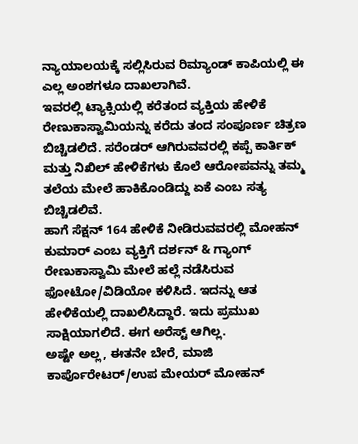ನ್ಯಾಯಾಲಯಕ್ಕೆ ಸಲ್ಲಿಸಿರುವ ರಿಮ್ಯಾಂಡ್ ಕಾಪಿಯಲ್ಲಿ ಈ ಎಲ್ಲ ಅಂಶಗಳೂ ದಾಖಲಾಗಿವೆ.
ಇವರಲ್ಲಿ ಟ್ಯಾಕ್ಸಿಯಲ್ಲಿ ಕರೆತಂದ ವ್ಯಕ್ತಿಯ ಹೇಳಿಕೆ ರೇಣುಕಾಸ್ವಾಮಿಯನ್ನು ಕರೆದು ತಂದ ಸಂಪೂರ್ಣ ಚಿತ್ರಣ ಬಿಚ್ಚಿಡಲಿದೆ. ಸರೆಂಡರ್ ಆಗಿರುವವರಲ್ಲಿ ಕಪ್ಪೆ ಕಾರ್ತಿಕ್ ಮತ್ತು ನಿಖಿಲ್ ಹೇಳಿಕೆಗಳು ಕೊಲೆ ಆರೋಪವನ್ನು ತಮ್ಮ ತಲೆಯ ಮೇಲೆ ಹಾಕಿಕೊಂಡಿದ್ದು ಏಕೆ ಎಂಬ ಸತ್ಯ ಬಿಚ್ಚಿಡಲಿವೆ.
ಹಾಗೆ ಸೆಕ್ಷನ್ 164 ಹೇಳಿಕೆ ನೀಡಿರುವವರಲ್ಲಿ ಮೋಹನ್ ಕುಮಾರ್ ಎಂಬ ವ್ಯಕ್ತಿಗೆ ದರ್ಶನ್ & ಗ್ಯಾಂಗ್ ರೇಣುಕಾಸ್ವಾಮಿ ಮೇಲೆ ಹಲ್ಲೆ ನಡೆಸಿರುವ ಫೋಟೋ/ವಿಡಿಯೋ ಕಳಿಸಿದೆ. ಇದನ್ನು ಆತ ಹೇಳಿಕೆಯಲ್ಲಿ ದಾಖಲಿಸಿದ್ದಾರೆ. ಇದು ಪ್ರಮುಖ ಸಾಕ್ಷಿಯಾಗಲಿದೆ. ಈಗ ಅರೆಸ್ಟ್ ಆಗಿಲ್ಲ.
ಅಷ್ಟೇ ಅಲ್ಲ, ಈತನೇ ಬೇರೆ, ಮಾಜಿ ಕಾರ್ಪೊರೇಟರ್/ಉಪ ಮೇಯರ್ ಮೋಹನ್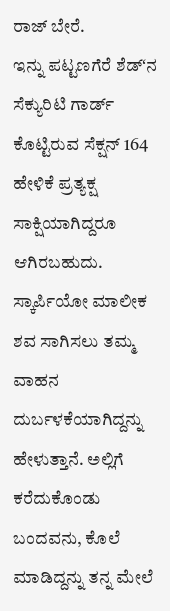ರಾಜ್ ಬೇರೆ.
ಇನ್ನು ಪಟ್ಟಣಗೆರೆ ಶೆಡ್ʻನ ಸೆಕ್ಯುರಿಟಿ ಗಾರ್ಡ್ ಕೊಟ್ಟಿರುವ ಸೆಕ್ಷನ್ 164 ಹೇಳಿಕೆ ಪ್ರತ್ಯಕ್ಷ ಸಾಕ್ಷಿಯಾಗಿದ್ದರೂ ಆಗಿರಬಹುದು. ಸ್ಕಾರ್ಪಿಯೋ ಮಾಲೀಕ ಶವ ಸಾಗಿಸಲು ತಮ್ಮ ವಾಹನ ದುರ್ಬಳಕೆಯಾಗಿದ್ದನ್ನು ಹೇಳುತ್ತಾನೆ. ಅಲ್ಲಿಗೆ ಕರೆದುಕೊಂಡು ಬಂದವನು, ಕೊಲೆ ಮಾಡಿದ್ದನ್ನು ತನ್ನ ಮೇಲೆ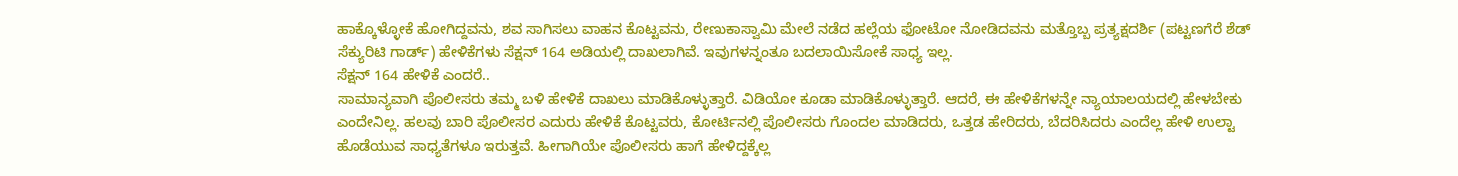ಹಾಕ್ಕೊಳ್ಳೋಕೆ ಹೋಗಿದ್ದವನು, ಶವ ಸಾಗಿಸಲು ವಾಹನ ಕೊಟ್ಟವನು, ರೇಣುಕಾಸ್ವಾಮಿ ಮೇಲೆ ನಡೆದ ಹಲ್ಲೆಯ ಫೋಟೋ ನೋಡಿದವನು ಮತ್ತೊಬ್ಬ ಪ್ರತ್ಯಕ್ಷದರ್ಶಿ (ಪಟ್ಟಣಗೆರೆ ಶೆಡ್ ಸೆಕ್ಯುರಿಟಿ ಗಾರ್ಡ್) ಹೇಳಿಕೆಗಳು ಸೆಕ್ಷನ್ 164 ಅಡಿಯಲ್ಲಿ ದಾಖಲಾಗಿವೆ. ಇವುಗಳನ್ನಂತೂ ಬದಲಾಯಿಸೋಕೆ ಸಾಧ್ಯ ಇಲ್ಲ.
ಸೆಕ್ಷನ್ 164 ಹೇಳಿಕೆ ಎಂದರೆ..
ಸಾಮಾನ್ಯವಾಗಿ ಪೊಲೀಸರು ತಮ್ಮ ಬಳಿ ಹೇಳಿಕೆ ದಾಖಲು ಮಾಡಿಕೊಳ್ಳುತ್ತಾರೆ. ವಿಡಿಯೋ ಕೂಡಾ ಮಾಡಿಕೊಳ್ಳುತ್ತಾರೆ. ಆದರೆ, ಈ ಹೇಳಿಕೆಗಳನ್ನೇ ನ್ಯಾಯಾಲಯದಲ್ಲಿ ಹೇಳಬೇಕು ಎಂದೇನಿಲ್ಲ. ಹಲವು ಬಾರಿ ಪೊಲೀಸರ ಎದುರು ಹೇಳಿಕೆ ಕೊಟ್ಟವರು, ಕೋರ್ಟಿನಲ್ಲಿ ಪೊಲೀಸರು ಗೊಂದಲ ಮಾಡಿದರು, ಒತ್ತಡ ಹೇರಿದರು, ಬೆದರಿಸಿದರು ಎಂದೆಲ್ಲ ಹೇಳಿ ಉಲ್ಟಾ ಹೊಡೆಯುವ ಸಾಧ್ಯತೆಗಳೂ ಇರುತ್ತವೆ. ಹೀಗಾಗಿಯೇ ಪೊಲೀಸರು ಹಾಗೆ ಹೇಳಿದ್ದಕ್ಕೆಲ್ಲ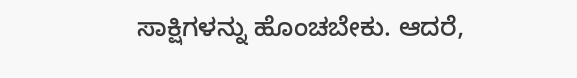ಸಾಕ್ಷಿಗಳನ್ನು ಹೊಂಚಬೇಕು. ಆದರೆ,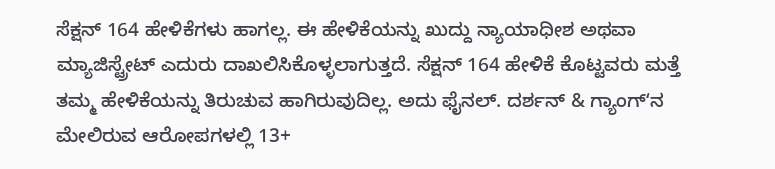ಸೆಕ್ಷನ್ 164 ಹೇಳಿಕೆಗಳು ಹಾಗಲ್ಲ. ಈ ಹೇಳಿಕೆಯನ್ನು ಖುದ್ದು ನ್ಯಾಯಾಧೀಶ ಅಥವಾ ಮ್ಯಾಜಿಸ್ಟ್ರೇಟ್ ಎದುರು ದಾಖಲಿಸಿಕೊಳ್ಳಲಾಗುತ್ತದೆ. ಸೆಕ್ಷನ್ 164 ಹೇಳಿಕೆ ಕೊಟ್ಟವರು ಮತ್ತೆ ತಮ್ಮ ಹೇಳಿಕೆಯನ್ನು ತಿರುಚುವ ಹಾಗಿರುವುದಿಲ್ಲ. ಅದು ಫೈನಲ್. ದರ್ಶನ್ & ಗ್ಯಾಂಗ್ʻನ ಮೇಲಿರುವ ಆರೋಪಗಳಲ್ಲಿ 13+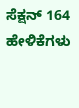ಸೆಕ್ಷನ್ 164 ಹೇಳಿಕೆಗಳು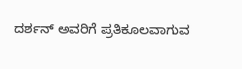ದರ್ಶನ್ ಅವರಿಗೆ ಪ್ರತಿಕೂಲವಾಗುವ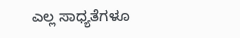ಎಲ್ಲ ಸಾಧ್ಯತೆಗಳೂ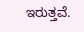ಇರುತ್ತವೆ.